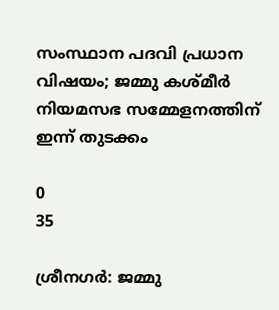സംസ്ഥാന പദവി പ്രധാന വിഷയം; ജമ്മു കശ്‌മീർ നിയമസഭ സമ്മേളനത്തിന് ഇന്ന് തുടക്കം

0
35

ശ്രീനഗർ: ജമ്മു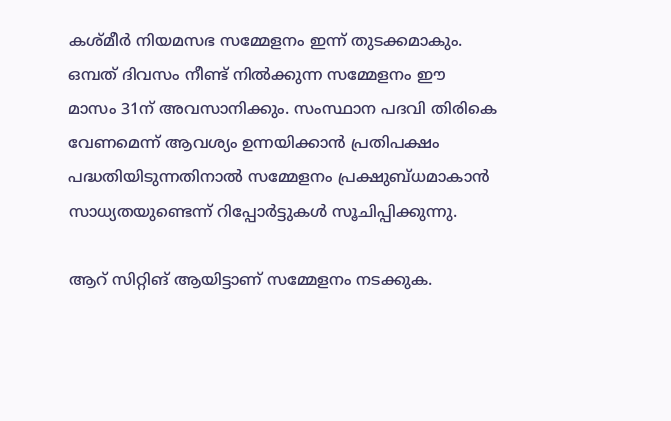കശ്‌മീർ നിയമസഭ സമ്മേളനം ഇന്ന് തുടക്കമാകും. ഒമ്പത് ദിവസം നീണ്ട് നിൽക്കുന്ന സമ്മേളനം ഈ മാസം 31ന് അവസാനിക്കും. സംസ്ഥാന പദവി തിരികെ വേണമെന്ന് ആവശ്യം ഉന്നയിക്കാൻ പ്രതിപക്ഷം പദ്ധതിയിടുന്നതിനാൽ സമ്മേളനം പ്രക്ഷുബ്‌ധമാകാൻ സാധ്യതയുണ്ടെന്ന് റിപ്പോർട്ടുകൾ സൂചിപ്പിക്കുന്നു.

ആറ് സിറ്റിങ് ആയിട്ടാണ് സമ്മേളനം നടക്കുക.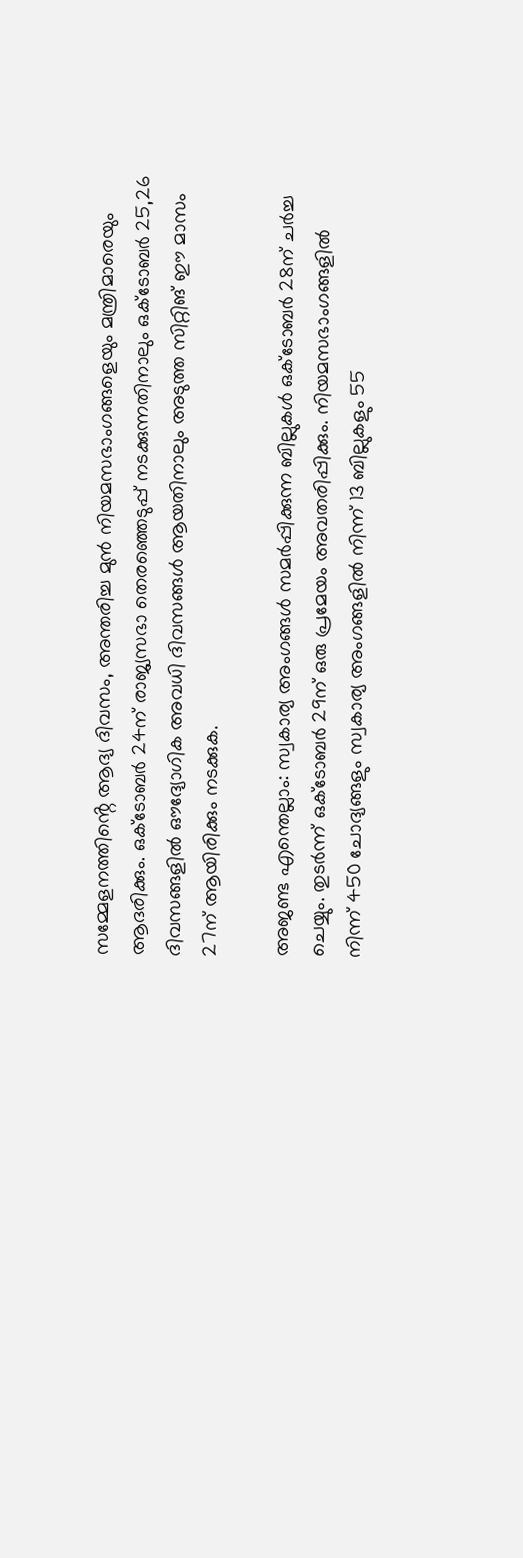സമ്മേളനത്തിൻ്റെ ആദ്യ ദിവസം, അന്തരിച്ച മുൻ നിയമസഭാംഗങ്ങളെയും മന്ത്രിമാരെയും ആദരിക്കും. ഒക്ടോബർ 24ന് രാജ്യസഭാ തെരഞ്ഞെടുപ്പ് നടക്കുന്നതിനാലും ഒക്‌ടോബർ 25,26 ദിവസങ്ങളില്‍ ഔദ്യോഗിക അവധി ദിവസങ്ങൾ ആയതിനാലും അടുത്ത സിറ്റിങ് ഈ മാസം 27ന് ആയിരിക്കും നടക്കുക.

അജണ്ട എന്തെല്ലാം: സ്വകാര്യ അംഗങ്ങൾ സമർപ്പിക്കുന്ന ബില്ലുകൾ ഒക്ടോബർ 28ന് ചർച്ച ചെയ്യും. തുടർന്ന് ഒക്ടോബർ 29ന് ഒരു പ്രമേയം അവതരിപ്പിക്കും. നിയമസഭാംഗങ്ങളിൽ നിന്ന് 450 ചോദ്യങ്ങളും സ്വകാര്യ അംഗങ്ങളിൽ നിന്ന് 13 ബില്ലുകളും 55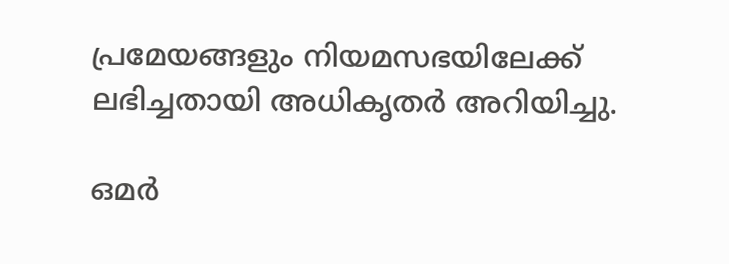പ്രമേയങ്ങളും നിയമസഭയിലേക്ക് ലഭിച്ചതായി അധികൃതർ അറിയിച്ചു.

ഒമർ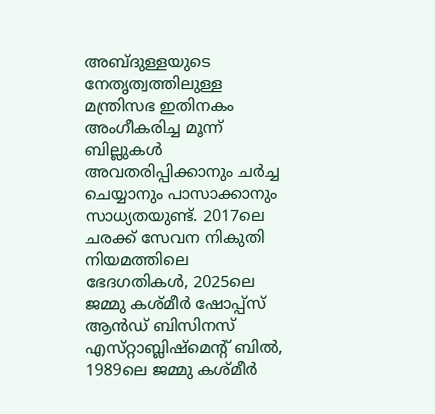അബ്‌ദുള്ളയുടെ നേതൃത്വത്തിലുള്ള മന്ത്രിസഭ ഇതിനകം അംഗീകരിച്ച മൂന്ന് ബില്ലുകൾ അവതരിപ്പിക്കാനും ചർച്ച ചെയ്യാനും പാസാക്കാനും സാധ്യതയുണ്ട്. 2017ലെ ചരക്ക് സേവന നികുതി നിയമത്തിലെ ഭേദഗതികൾ, 2025ലെ ജമ്മു കശ്‌മീർ ഷോപ്പ്സ് ആൻഡ് ബിസിനസ് എസ്‌റ്റാബ്ലിഷ്‌മെൻ്റ് ബിൽ, 1989ലെ ജമ്മു കശ്‌മീർ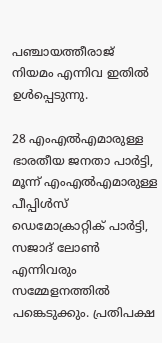പഞ്ചായത്തീരാജ് നിയമം എന്നിവ ഇതിൽ ഉൾപ്പെടുന്നു.

28 എംഎൽഎമാരുള്ള ഭാരതീയ ജനതാ പാർട്ടി, മൂന്ന് എംഎൽഎമാരുള്ള പീപ്പിൾസ് ഡെമോക്രാറ്റിക് പാർട്ടി, സജാദ് ലോൺ എന്നിവരും സമ്മേളനത്തിൽ പങ്കെടുക്കും. പ്രതിപക്ഷ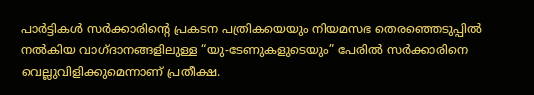പാർട്ടികൾ സർക്കാരിൻ്റെ പ്രകടന പത്രികയെയും നിയമസഭ തെരഞ്ഞെടുപ്പിൽ നൽകിയ വാഗ്‌ദാനങ്ങളിലുള്ള “യു-ടേണുകളുടെയും” പേരിൽ സർക്കാരിനെ വെല്ലുവിളിക്കുമെന്നാണ് പ്രതീക്ഷ.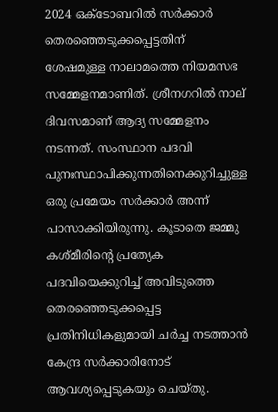2024 ഒക്ടോബറിൽ സർക്കാർ തെരഞ്ഞെടുക്കപ്പെട്ടതിന് ശേഷമുള്ള നാലാമത്തെ നിയമസഭ സമ്മേളനമാണിത്. ശ്രീനഗറിൽ നാല് ദിവസമാണ് ആദ്യ സമ്മേളനം നടന്നത്. സംസ്ഥാന പദവി പുനഃസ്ഥാപിക്കുന്നതിനെക്കുറിച്ചുള്ള ഒരു പ്രമേയം സർക്കാർ അന്ന് പാസാക്കിയിരുന്നു. കൂടാതെ ജമ്മു കശ്‌മീരിൻ്റെ പ്രത്യേക പദവിയെക്കുറിച്ച് അവിടുത്തെ തെരഞ്ഞെടുക്കപ്പെട്ട പ്രതിനിധികളുമായി ചർച്ച നടത്താൻ കേന്ദ്ര സർക്കാരിനോട് ആവശ്യപ്പെടുകയും ചെയ്‌തു.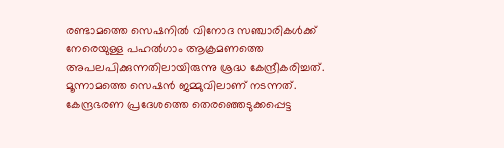രണ്ടാമത്തെ സെഷനിൽ വിനോദ സഞ്ചാരികൾക്ക് നേരെയുള്ള പഹൽഗാം ആക്രമണത്തെ അപലപിക്കുന്നതിലായിരുന്നു ശ്രദ്ധ കേന്ദ്രീകരിച്ചത്. മൂന്നാമത്തെ സെഷൻ ജമ്മുവിലാണ് നടന്നത്. കേന്ദ്രഭരണ പ്രദേശത്തെ തെരഞ്ഞെടുക്കപ്പെട്ട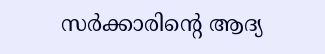സർക്കാരിൻ്റെ ആദ്യ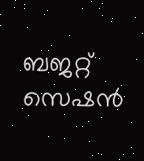ബജറ്റ് സെഷൻ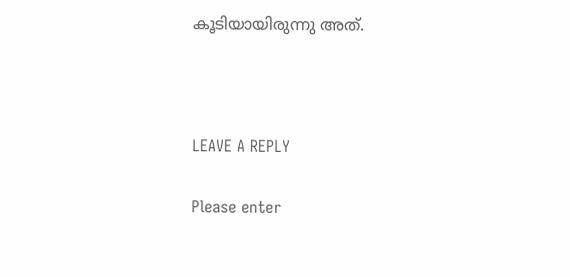കൂടിയായിരുന്നു അത്.



LEAVE A REPLY

Please enter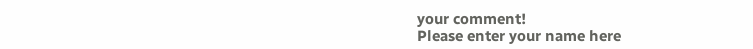your comment!
Please enter your name here